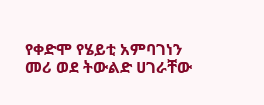የቀድሞ የሄይቲ አምባገነን መሪ ወደ ትውልድ ሀገራቸው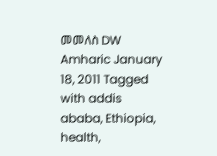መመለስ DW Amharic January 18, 2011 Tagged with addis ababa, Ethiopia, health,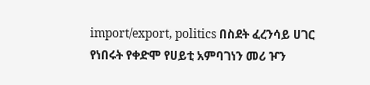import/export, politics በስደት ፈረንሳይ ሀገር የነበሩት የቀድሞ የሀይቲ አምባገነን መሪ ዦን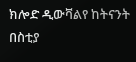ክሎድ ዲውቫልየ ከትናንት በስቲያ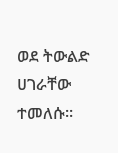ወደ ትውልድ ሀገራቸው ተመለሱ።